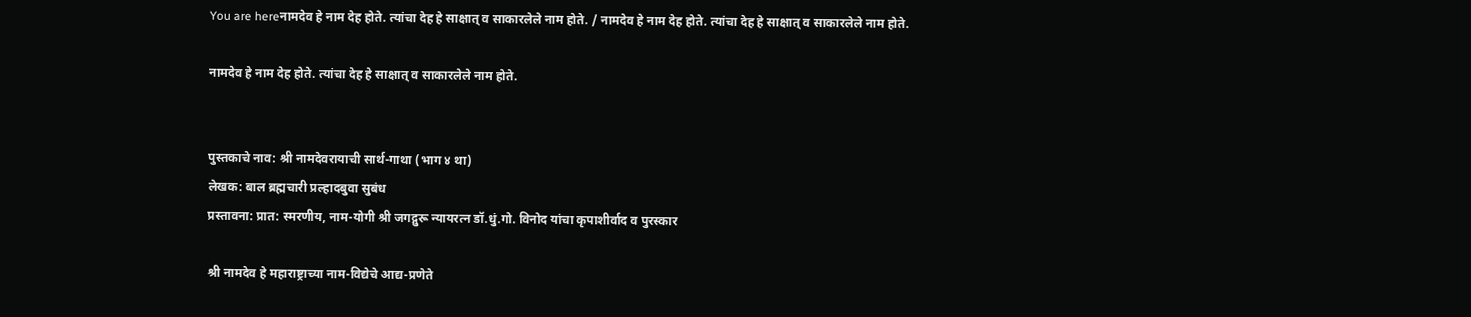You are hereनामदेव हे नाम देह होते. त्यांचा देह हे साक्षात् व साकारलेले नाम होते. / नामदेव हे नाम देह होते. त्यांचा देह हे साक्षात् व साकारलेले नाम होते.

नामदेव हे नाम देह होते. त्यांचा देह हे साक्षात् व साकारलेले नाम होते.


पुस्तकाचे नाव: श्री नामदेवरायाची सार्थ-गाथा (भाग ४ था)
लेखक: बाल ब्रह्मचारी प्रल्हादबुवा सुबंध
प्रस्तावना: प्रात: स्मरणीय, नाम-योगी श्री जगद्गुरू न्यायरत्न डॉ.धुं.गो. विनोद यांचा कृपाशीर्वाद व पुरस्कार

श्री नामदेव हे महाराष्ट्राच्या नाम-विद्येचे आद्य-प्रणेते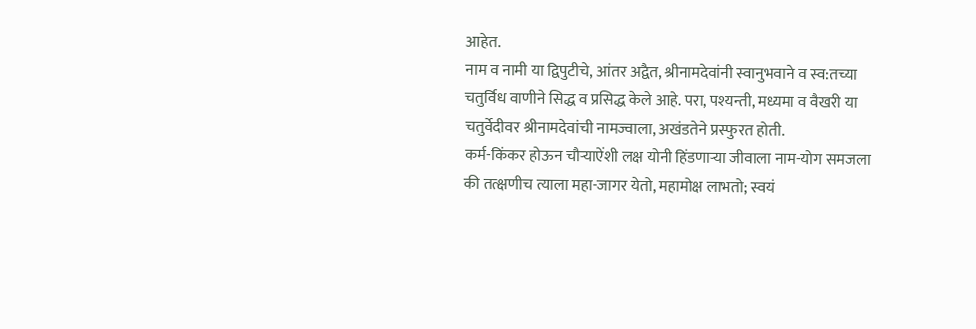आहेत.
नाम व नामी या द्विपुटीचे, आंतर अद्वैत, श्रीनामदेवांनी स्वानुभवाने व स्व:तच्या चतुर्विध वाणीने सिद्ध व प्रसिद्ध केले आहे. परा, पश्यन्ती, मध्यमा व वैखरी या चतुर्वेदीवर श्रीनामदेवांची नामज्वाला, अखंडतेने प्रस्फुरत होती.
कर्म-किंकर होऊन चौर्‍याऐंशी लक्ष योनी हिंडणार्‍या जीवाला नाम-योग समजला की तत्क्षणीच त्याला महा-जागर येतो, महामोक्ष लाभतो; स्वयं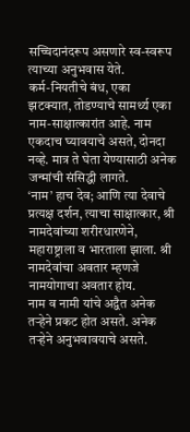सच्चिदानंदरूप असणारे स्व-स्वरूप त्याच्या अनुभवास येते.
कर्म-नियतीचे बंध, एका झटक्यात, तोडण्याचे सामर्थ्य एका नाम-साक्षात्कारांत आहे. नाम एकदाच घ्यावयाचे असते, दोनदा नव्हे. मात्र ते घेता येण्यासाठी अनेक जन्मांची संसिद्धी लागते.
‘नाम’ हाच देव; आणि त्या देवाचे प्रत्यक्ष दर्शन, त्याचा साक्षात्कार, श्री नामदेवांच्या शरीरधारणेने, महाराष्ट्राला व भारताला झाला. श्री नामदेवांचा अवतार म्हणजे नामयोगाचा अवतार होय.
नाम व नामी यांचे अद्वैत अनेक तर्‍हेने प्रकट होत असते. अनेक तर्‍हेने अनुभवावयाचे असते.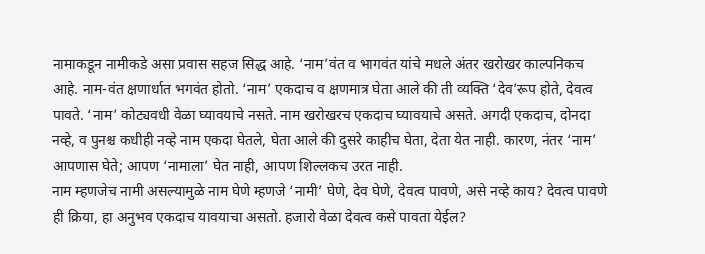नामाकडून नामीकडे असा प्रवास सहज सिद्ध आहे. ‘नाम’वंत व भागवंत यांचे मधले अंतर खरोखर काल्पनिकच आहे. नाम-वंत क्षणार्धात भगवंत होतो. ‘नाम’ एकदाच व क्षणमात्र घेता आले की ती व्यक्ति ‘देव’रूप होते, देवत्व पावते. ‘नाम’ कोट्यवधी वेळा घ्यावयाचे नसते. नाम खरोखरच एकदाच घ्यावयाचे असते. अगदी एकदाच, दोनदा नव्हे, व पुनश्च कधीही नव्हे नाम एकदा घेतले, घेता आले की दुसरे काहीच घेता, देता येत नाही. कारण, नंतर ‘नाम’ आपणास घेते; आपण ‘नामाला’ घेत नाही, आपण शिल्लकच उरत नाही.
नाम म्हणजेच नामी असल्यामुळे नाम घेणे म्हणजे ‘नामी’ घेणे, देव घेणे, देवत्व पावणे, असे नव्हे काय? देवत्व पावणे ही क्रिया, हा अनुभव एकदाच यावयाचा असतो. हजारो वेळा देवत्व कसे पावता येईल?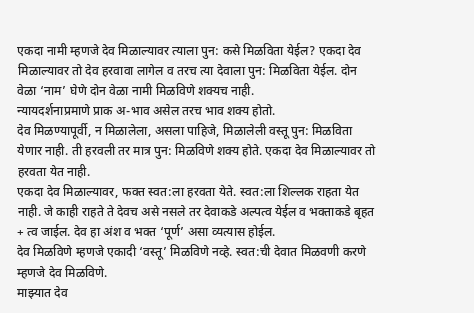एकदा नामी म्हणजे देव मिळाल्यावर त्याला पुन: कसे मिळविता येईल? एकदा देव मिळाल्यावर तो देव हरवावा लागेल व तरच त्या देवाला पुन: मिळविता येईल. दोन वेळा ‘नाम’ घेणे दोन वेळा नामी मिळविणे शक्यच नाही.
न्यायदर्शनाप्रमाणे प्राक अ-भाव असेल तरच भाव शक्य होतो.
देव मिळण्यापूर्वी, न मिळालेला, असला पाहिजे, मिळालेली वस्तू पुन: मिळविता येणार नाही. ती हरवली तर मात्र पुन: मिळविणे शक्य होते. एकदा देव मिळाल्यावर तो हरवता येत नाही.
एकदा देव मिळाल्यावर, फक्त स्वत:ला हरवता येते. स्वत:ला शिल्लक राहता येत नाही. जे काही राहते ते देवच असे नसले तर देवाकडे अल्पत्व येईल व भक्ताकडे बृहत + त्व जाईल. देव हा अंश व भक्त ‘पूर्ण’ असा व्यत्यास होईल.
देव मिळविणे म्हणजे एकादी ‘वस्तू’ मिळविणे नव्हे. स्वत:ची देवात मिळवणी करणे म्हणजे देव मिळविणे.
माझ्यात देव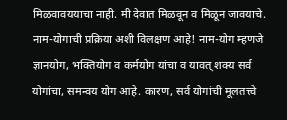मिळवावययाचा नाही. मी देवात मिळवून व मिळून जावयाचे.
नाम-योगाची प्रक्रिया अशी विलक्षण आहे! नाम-योग म्हणजे ज्ञानयोग, भक्तियोग व कर्मयोग यांचा व यावत् शक्य सर्व योगांचा, समन्वय योग आहे. कारण, सर्व योगांची मूलतत्त्वे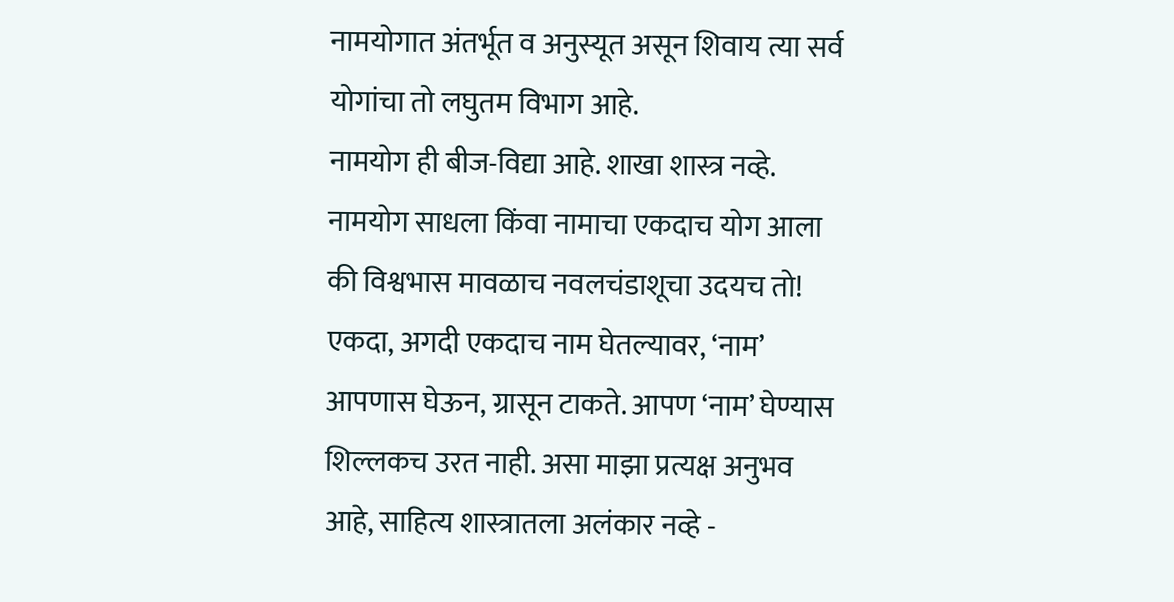नामयोगात अंतर्भूत व अनुस्यूत असून शिवाय त्या सर्व योगांचा तो लघुतम विभाग आहे.
नामयोग ही बीज-विद्या आहे. शाखा शास्त्र नव्हे. नामयोग साधला किंवा नामाचा एकदाच योग आला की विश्वभास मावळाच नवलचंडाशूचा उदयच तो!
एकदा, अगदी एकदाच नाम घेतल्यावर, ‘नाम’ आपणास घेऊन, ग्रासून टाकते. आपण ‘नाम’ घेण्यास शिल्लकच उरत नाही. असा माझा प्रत्यक्ष अनुभव आहे, साहित्य शास्त्रातला अलंकार नव्हे -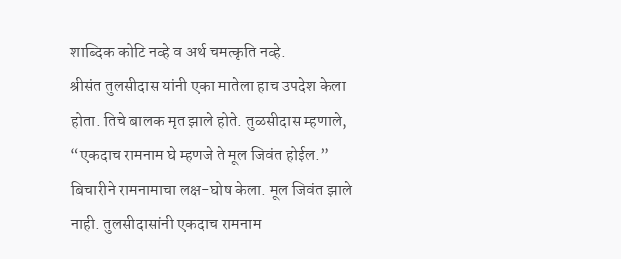शाब्दिक कोटि नव्हे व अर्थ चमत्कृति नव्हे.
श्रीसंत तुलसीदास यांनी एका मातेला हाच उपदेश केला होता. तिचे बालक मृत झाले होते. तुळसीदास म्हणाले, “एकदाच रामनाम घे म्हणजे ते मूल जिवंत होईल.”
बिचारीने रामनामाचा लक्ष-घोष केला. मूल जिवंत झाले नाही. तुलसीदासांनी एकदाच रामनाम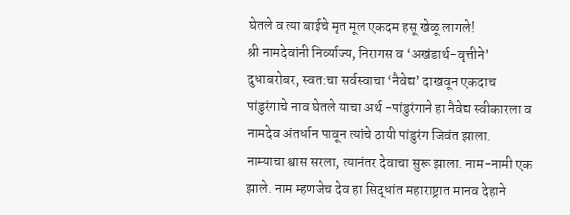घेतले व त्या बाईचे मृत मूल एकदम हसू खेळू लागले!
श्री नामदेवांनी निर्व्याज्य, निरागस व ‘अखंडार्थ-वृत्तीने’ दुधाबरोबर, स्वत:चा सर्वस्वाचा ‘नैवेद्य’ दाखवून एकदाच पांडुरंगाचे नाव घेतले याचा अर्थ -पांडुरंगाने हा नैवेद्य स्वीकारला व नामदेव अंतर्धान पावून त्यांचे ठायी पांडुरंग जिवंत झाला.
नाम्याचा श्वास सरला, त्यानंतर देवाचा सुरू झाला. नाम-नामी एक झाले. नाम म्हणजेच देव हा सिद्धांत महाराष्ट्रात मानव देहाने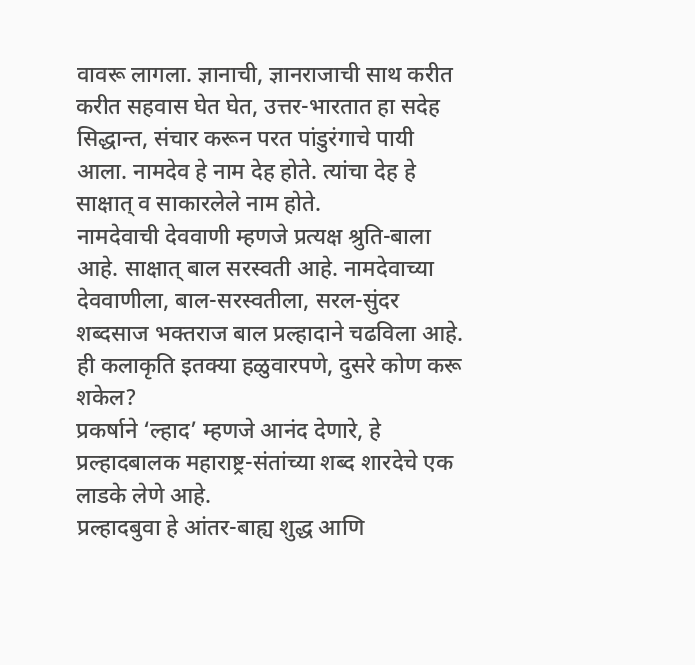वावरू लागला. ज्ञानाची, ज्ञानराजाची साथ करीत करीत सहवास घेत घेत, उत्तर-भारतात हा सदेह सिद्धान्त, संचार करून परत पांडुरंगाचे पायी आला. नामदेव हे नाम देह होते. त्यांचा देह हे साक्षात् व साकारलेले नाम होते.
नामदेवाची देववाणी म्हणजे प्रत्यक्ष श्रुति-बाला आहे. साक्षात् बाल सरस्वती आहे. नामदेवाच्या देववाणीला, बाल-सरस्वतीला, सरल-सुंदर शब्दसाज भक्तराज बाल प्रल्हादाने चढविला आहे. ही कलाकृति इतक्या हळुवारपणे, दुसरे कोण करू शकेल?
प्रकर्षाने ‘ल्हाद’ म्हणजे आनंद देणारे, हे प्रल्हादबालक महाराष्ट्र-संतांच्या शब्द शारदेचे एक लाडके लेणे आहे.
प्रल्हादबुवा हे आंतर-बाह्य शुद्ध आणि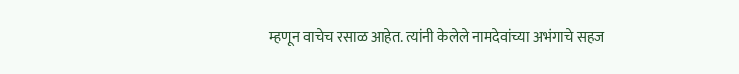म्हणून वाचेच रसाळ आहेत. त्यांनी केलेले नामदेवांच्या अभंगाचे सहज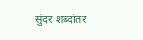सुंदर शब्दांतर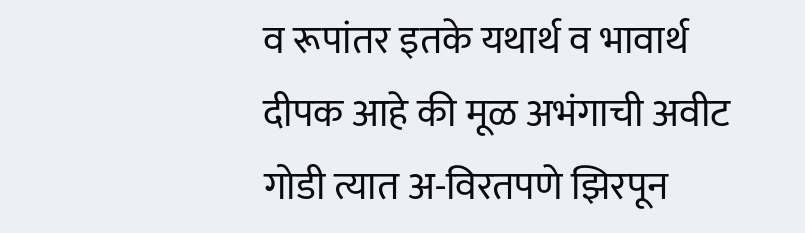व रूपांतर इतके यथार्थ व भावार्थ दीपक आहे की मूळ अभंगाची अवीट गोडी त्यात अ-विरतपणे झिरपून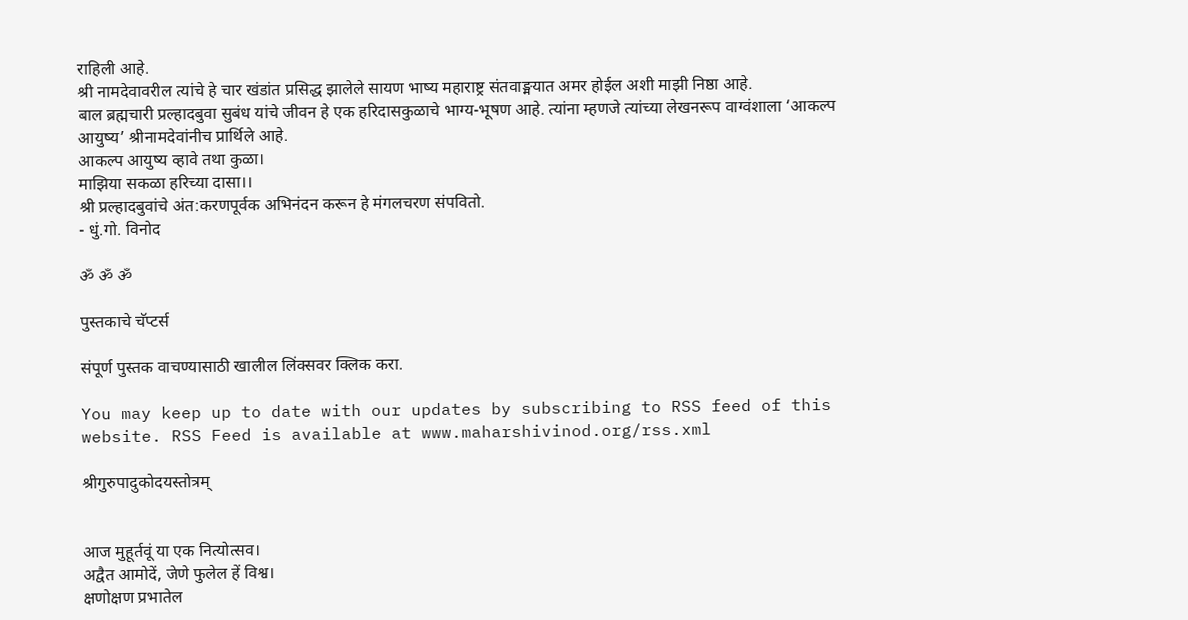राहिली आहे.
श्री नामदेवावरील त्यांचे हे चार खंडांत प्रसिद्ध झालेले सायण भाष्य महाराष्ट्र संतवाङ्मयात अमर होईल अशी माझी निष्ठा आहे.
बाल ब्रह्मचारी प्रल्हादबुवा सुबंध यांचे जीवन हे एक हरिदासकुळाचे भाग्य-भूषण आहे. त्यांना म्हणजे त्यांच्या लेखनरूप वाग्वंशाला ‘आकल्प आयुष्य’ श्रीनामदेवांनीच प्रार्थिले आहे.
आकल्प आयुष्य व्हावे तथा कुळा।
माझिया सकळा हरिच्या दासा।।
श्री प्रल्हादबुवांचे अंत:करणपूर्वक अभिनंदन करून हे मंगलचरण संपवितो.
- धुं.गो. विनोद

ॐ ॐ ॐ

पुस्तकाचे चॅप्टर्स

संपूर्ण पुस्तक वाचण्यासाठी खालील लिंक्सवर क्लिक करा.

You may keep up to date with our updates by subscribing to RSS feed of this website. RSS Feed is available at www.maharshivinod.org/rss.xml

श्रीगुरुपादुकोदयस्तोत्रम्


आज मुहूर्तवूं या एक नित्योत्सव।
अद्वैत आमोदें, जेणे फुलेल हें विश्व।
क्षणोक्षण प्रभातेल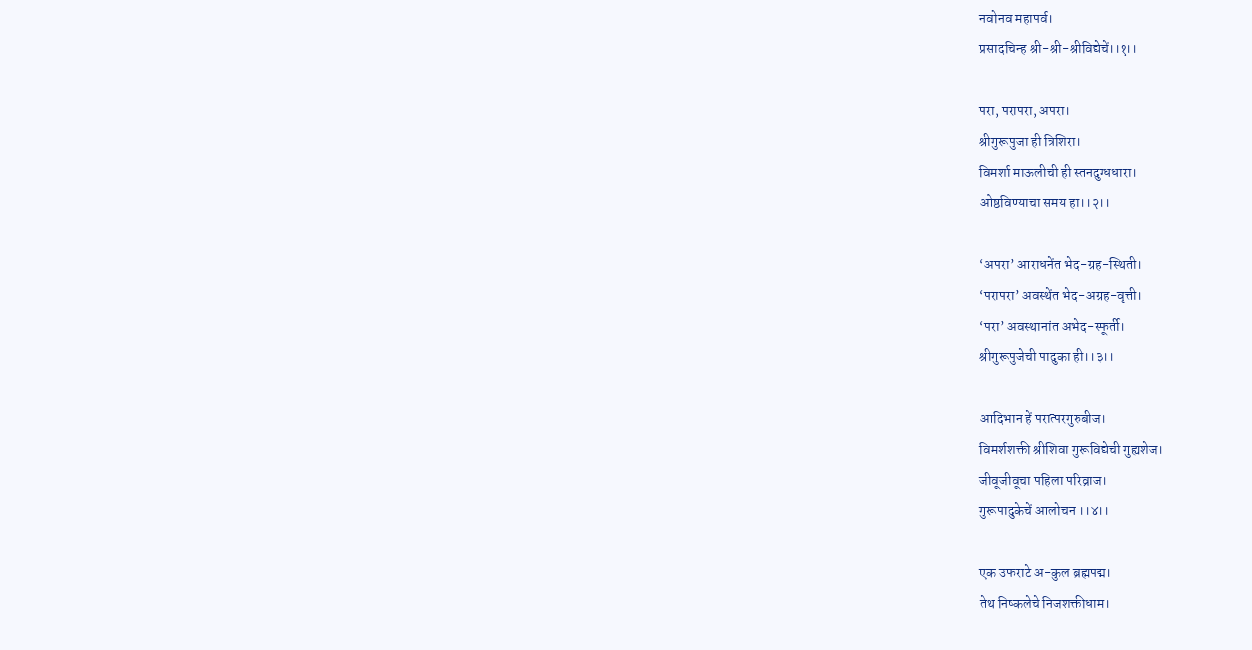नवोनव महापर्व।
प्रसादचिन्ह श्री-श्री-श्रीविद्येचें।।१।।

परा, परापरा, अपरा।
श्रीगुरूपुजा ही त्रिशिरा।
विमर्शा माऊलीची ही स्तनदुग्धधारा।
ओष्ठविण्याचा समय हा।।२।।

‘अपरा’ आराधनेंत भेद-ग्रह-स्थिती।
‘परापरा’ अवस्थेंत भेद-अग्रह-वृत्ती।
‘परा’ अवस्थानांत अभेद-स्फूर्ती।
श्रीगुरूपुजेची पादुका ही।।३।।

आदिभान हें परात्परगुरुबीज।
विमर्शशक्ती श्रीशिवा गुरूविद्येची गुह्यशेज।
जीवूजीवूचा पहिला परिव्राज।
गुरूपादुकेचें आलोचन ।।४।।

एक उफराटे अ-कुल ब्रह्मपद्म।
तेथ निष्कलेचे निजशक्तीधाम।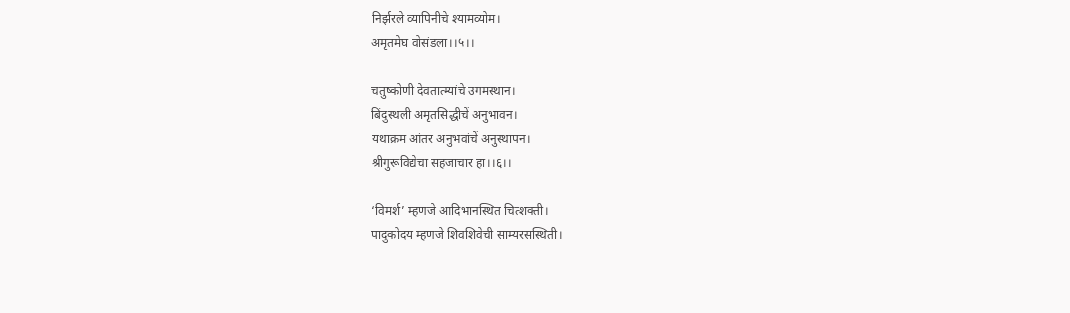निर्झरले व्यापिनीचे श्यामव्योम।
अमृतमेघ वोसंडला।।५।।

चतुष्कोणी देवतात्म्यांचे उगमस्थान।
बिंदुस्थली अमृतसिद्धीचें अनुभावन।
यथाक्रम आंतर अनुभवांचें अनुस्थापन।
श्रीगुरूविद्येचा सहजाचार हा।।६।।

‘विमर्श’ म्हणजे आदिभानस्थित चित्शक्ती।
पादुकोदय म्हणजे शिवशिवेची साम्यरसस्थिती।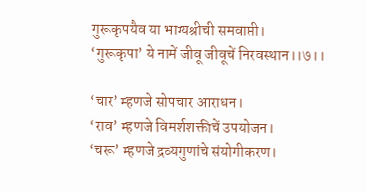गुरूकृपयैव या भाग्यश्रीची समवाप्ती।
‘गुरूकृपा’ ये नामें जीवू जीवूचें निरवस्थान।।७।।

‘चार’ म्हणजे सोपचार आराधन।
‘राव’ म्हणजे विमर्शशक्तीचें उपयोजन।
‘चरू’ म्हणजे द्रव्यगुणांचे संयोगीकरण।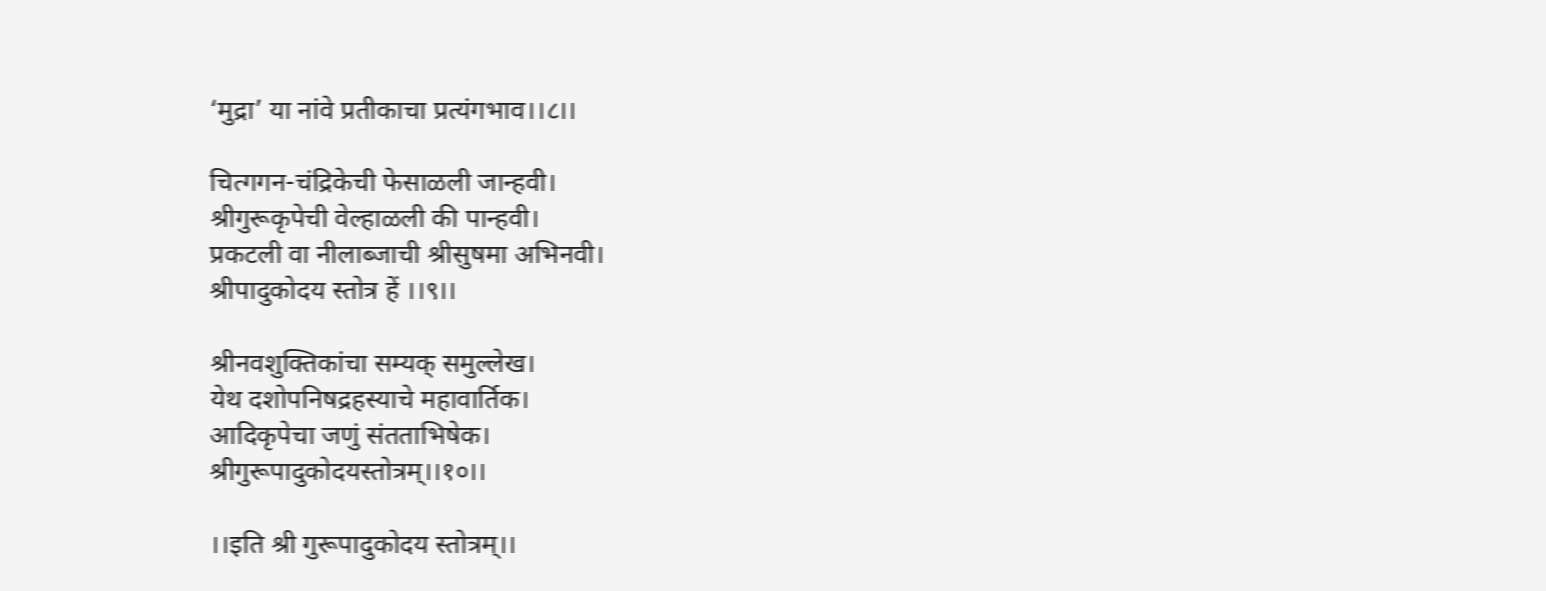‘मुद्रा’ या नांवे प्रतीकाचा प्रत्यंगभाव।।८।।

चित्गगन-चंद्रिकेची फेसाळली जान्हवी।
श्रीगुरूकृपेची वेल्हाळली की पान्हवी।
प्रकटली वा नीलाब्जाची श्रीसुषमा अभिनवी।
श्रीपादुकोदय स्तोत्र हें ।।९।।

श्रीनवशुक्तिकांचा सम्यक् समुल्लेख।
येथ दशोपनिषद्रहस्याचे महावार्तिक।
आदिकृपेचा जणुं संतताभिषेक।
श्रीगुरूपादुकोदयस्तोत्रम्।।१०।।

।।इति श्री गुरूपादुकोदय स्तोत्रम्।।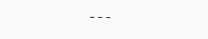---